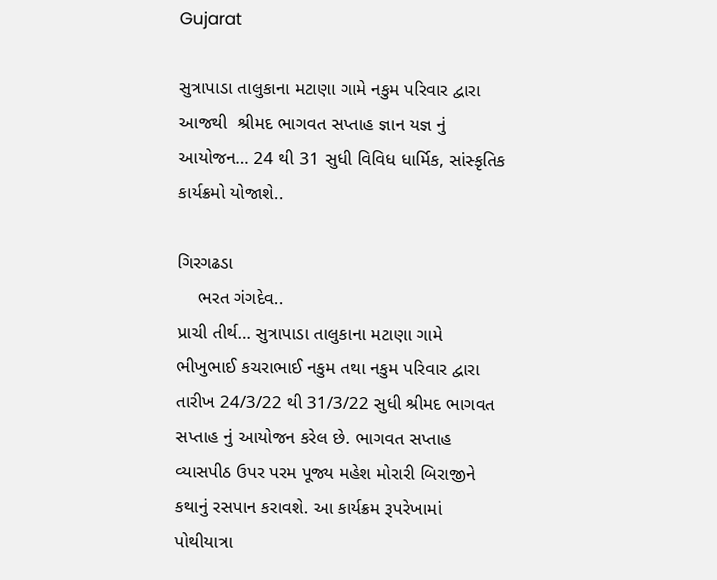Gujarat

સુત્રાપાડા તાલુકાના મટાણા ગામે નકુમ પરિવાર દ્વારા  આજથી  શ્રીમદ ભાગવત સપ્તાહ જ્ઞાન યજ્ઞ નું આયોજન… 24 થી 31 સુધી વિવિધ ધાર્મિક, સાંસ્કૃતિક કાર્યક્રમો યોજાશે..

ગિરગઢડા
    ભરત ગંગદેવ..
પ્રાચી તીર્થ… સુત્રાપાડા તાલુકાના મટાણા ગામે ભીખુભાઈ કચરાભાઈ નકુમ તથા નકુમ પરિવાર દ્વારા તારીખ 24/3/22 થી 31/3/22 સુધી શ્રીમદ ભાગવત સપ્તાહ નું આયોજન કરેલ છે. ભાગવત સપ્તાહ વ્યાસપીઠ ઉપર પરમ પૂજ્ય મહેશ મોરારી બિરાજીને કથાનું રસપાન કરાવશે. આ કાર્યક્રમ રૂપરેખામાં પોથીયાત્રા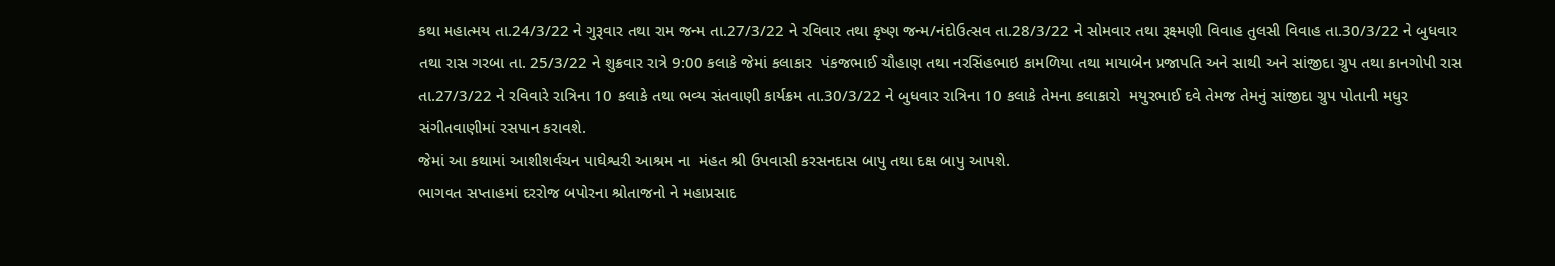કથા મહાત્મય તા.24/3/22 ને ગુરૂવાર તથા રામ જન્મ તા.27/3/22 ને રવિવાર તથા કૃષ્ણ જન્મ/નંદોઉત્સવ તા.28/3/22 ને સોમવાર તથા રૂક્ષ્મણી વિવાહ તુલસી વિવાહ તા.30/3/22 ને બુધવાર તથા રાસ ગરબા તા. 25/3/22 ને શુક્રવાર રાત્રે 9:00 કલાકે જેમાં કલાકાર  પંકજભાઈ ચૌહાણ તથા નરસિંહભાઇ કામળિયા તથા માયાબેન પ્રજાપતિ અને સાથી અને સાંજીદા ગ્રુપ તથા કાનગોપી રાસ તા.27/3/22 ને રવિવારે રાત્રિના 10 કલાકે તથા ભવ્ય સંતવાણી કાર્યક્રમ તા.30/3/22 ને બુધવાર રાત્રિના 10 કલાકે તેમના કલાકારો  મયુરભાઈ દવે તેમજ તેમનું સાંજીદા ગ્રુપ પોતાની મધુર સંગીતવાણીમાં રસપાન કરાવશે.
જેમાં આ કથામાં આશીશર્વચન પાઘેશ્વરી આશ્રમ ના  મંહત શ્રી ઉપવાસી કરસનદાસ બાપુ તથા દક્ષ બાપુ આપશે.
ભાગવત સપ્તાહમાં દરરોજ બપોરના શ્રોતાજનો ને મહાપ્રસાદ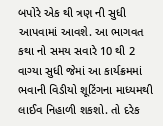બપોરે એક થી ત્રણ ની સુધી આપવામાં આવશે. આ ભાગવત કથા નો સમય સવારે 10 થી 2 વાગ્યા સુધી જેમાં આ કાર્યક્રમમાં ભવાની વિડીયો શૂટિંગના માધ્યમથી  લાઈવ નિહાળી શકશો. તો દરેક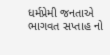ધર્મપ્રેમી જનતાએ ભાગવત સપ્તાહ નો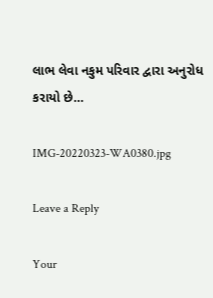લાભ લેવા નકુમ પરિવાર દ્વારા અનુરોધ કરાયો છે…

IMG-20220323-WA0380.jpg

Leave a Reply

Your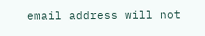email address will not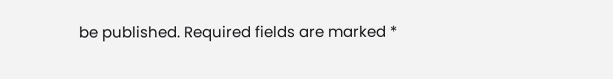be published. Required fields are marked *